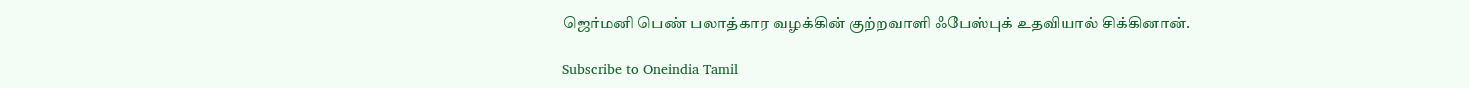ஜெர்மனி பெண் பலாத்கார வழக்கின் குற்றவாளி ஃபேஸ்புக் உதவியால் சிக்கினான்.

Subscribe to Oneindia Tamil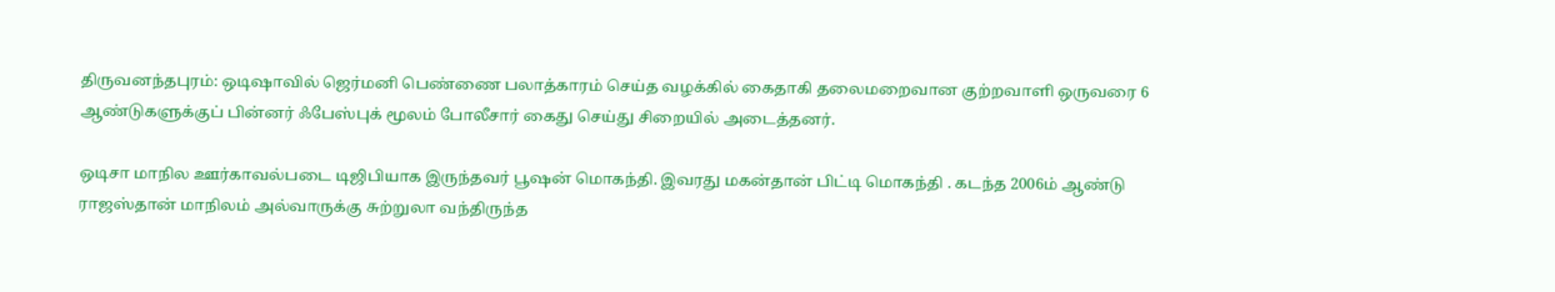திருவனந்தபுரம்: ஒடிஷாவில் ஜெர்மனி பெண்ணை பலாத்காரம் செய்த வழக்கில் கைதாகி தலைமறைவான குற்றவாளி ஒருவரை 6 ஆண்டுகளுக்குப் பின்னர் ஃபேஸ்புக் மூலம் போலீசார் கைது செய்து சிறையில் அடைத்தனர்.

ஒடிசா மாநில ஊர்காவல்படை டிஜிபியாக இருந்தவர் பூஷன் மொகந்தி. இவரது மகன்தான் பிட்டி மொகந்தி . கடந்த 2006ம் ஆண்டு ராஜஸ்தான் மாநிலம் அல்வாருக்கு சுற்றுலா வந்திருந்த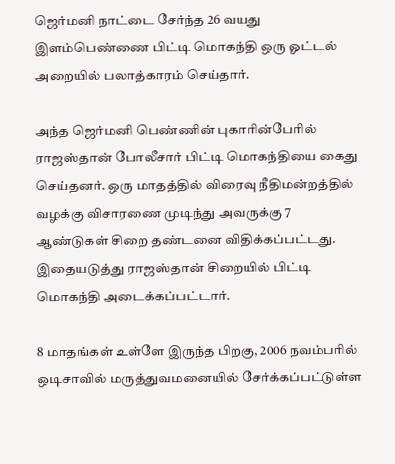ஜெர்மனி நாட்டை சேர்ந்த 26 வயது இளம்பெண்ணை பிட்டி மொகந்தி ஒரு ஓட்டல் அறையில் பலாத்காரம் செய்தார்.

அந்த ஜெர்மனி பெண்ணின் புகாரின்பேரில் ராஜஸ்தான் போலீசார் பிட்டி மொகந்தியை கைது செய்தனர். ஒரு மாதத்தில் விரைவு நீதிமன்றத்தில் வழக்கு விசாரணை முடிந்து அவருக்கு 7 ஆண்டுகள் சிறை தண்டனை விதிக்கப்பட்டது. இதையடுத்து ராஜஸ்தான் சிறையில் பிட்டி மொகந்தி அடைக்கப்பட்டார்.

8 மாதங்கள் உள்ளே இருந்த பிறகு, 2006 நவம்பரில் ஒடிசாவில் மருத்துவமனையில் சேர்க்கப்பட்டுள்ள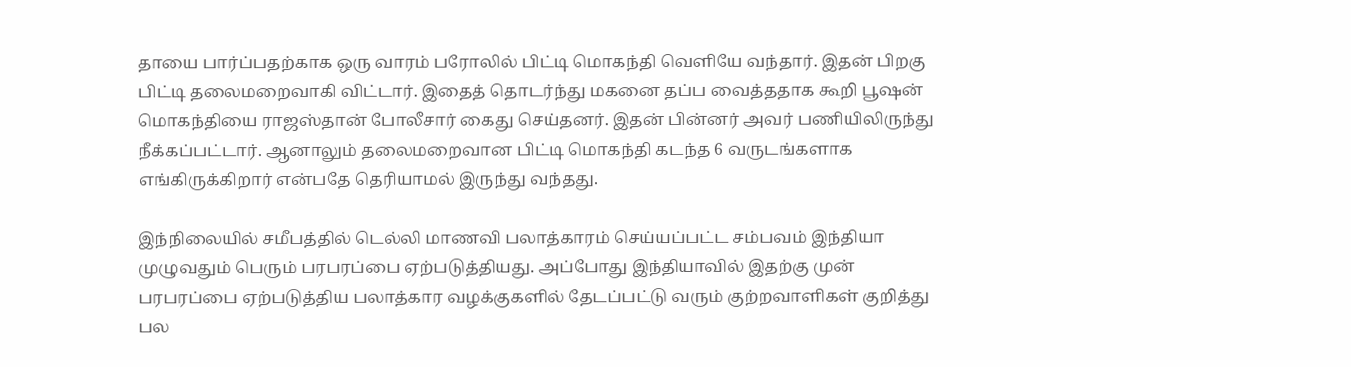தாயை பார்ப்பதற்காக ஒரு வாரம் பரோலில் பிட்டி மொகந்தி வெளியே வந்தார். இதன் பிறகு பிட்டி தலைமறைவாகி விட்டார். இதைத் தொடர்ந்து மகனை தப்ப வைத்ததாக கூறி பூஷன் மொகந்தியை ராஜஸ்தான் போலீசார் கைது செய்தனர். இதன் பின்னர் அவர் பணியிலிருந்து நீக்கப்பட்டார். ஆனாலும் தலைமறைவான பிட்டி மொகந்தி கடந்த 6 வருடங்களாக எங்கிருக்கிறார் என்பதே தெரியாமல் இருந்து வந்தது.

இந்நிலையில் சமீபத்தில் டெல்லி மாணவி பலாத்காரம் செய்யப்பட்ட சம்பவம் இந்தியா முழுவதும் பெரும் பரபரப்பை ஏற்படுத்தியது. அப்போது இந்தியாவில் இதற்கு முன் பரபரப்பை ஏற்படுத்திய பலாத்கார வழக்குகளில் தேடப்பட்டு வரும் குற்றவாளிகள் குறித்து பல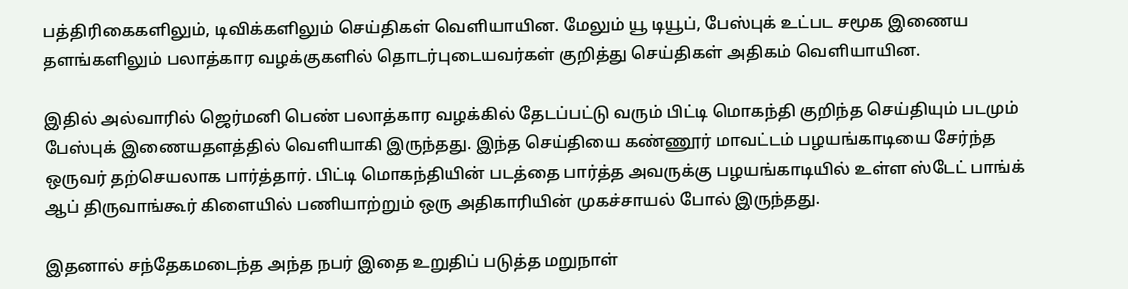பத்திரிகைகளிலும், டிவிக்களிலும் செய்திகள் வெளியாயின. மேலும் யூ டியூப், பேஸ்புக் உட்பட சமூக இணைய தளங்களிலும் பலாத்கார வழக்குகளில் தொடர்புடையவர்கள் குறித்து செய்திகள் அதிகம் வெளியாயின.

இதில் அல்வாரில் ஜெர்மனி பெண் பலாத்கார வழக்கில் தேடப்பட்டு வரும் பிட்டி மொகந்தி குறிந்த செய்தியும் படமும் பேஸ்புக் இணையதளத்தில் வெளியாகி இருந்தது. இந்த செய்தியை கண்ணூர் மாவட்டம் பழயங்காடியை சேர்ந்த ஒருவர் தற்செயலாக பார்த்தார். பிட்டி மொகந்தியின் படத்தை பார்த்த அவருக்கு பழயங்காடியில் உள்ள ஸ்டேட் பாங்க் ஆப் திருவாங்கூர் கிளையில் பணியாற்றும் ஒரு அதிகாரியின் முகச்சாயல் போல் இருந்தது.

இதனால் சந்தேகமடைந்த அந்த நபர் இதை உறுதிப் படுத்த மறுநாள்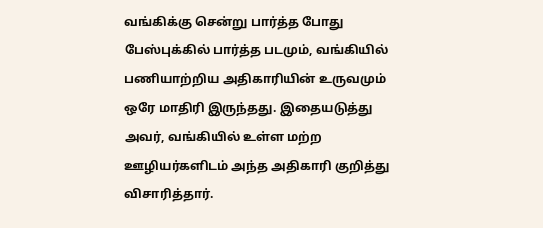வங்கிக்கு சென்று பார்த்த போது பேஸ்புக்கில் பார்த்த படமும், வங்கியில் பணியாற்றிய அதிகாரியின் உருவமும் ஒரே மாதிரி இருந்தது. இதையடுத்து அவர், வங்கியில் உள்ள மற்ற ஊழியர்களிடம் அந்த அதிகாரி குறித்து விசாரித்தார்.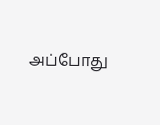அப்போது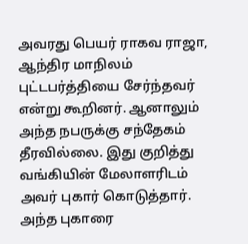அவரது பெயர் ராகவ ராஜா, ஆந்திர மாநிலம் புட்டபர்த்தியை சேர்ந்தவர் என்று கூறினர். ஆனாலும் அந்த நபருக்கு சந்தேகம் தீரவில்லை. இது குறித்து வங்கியின் மேலாளரிடம் அவர் புகார் கொடுத்தார். அந்த புகாரை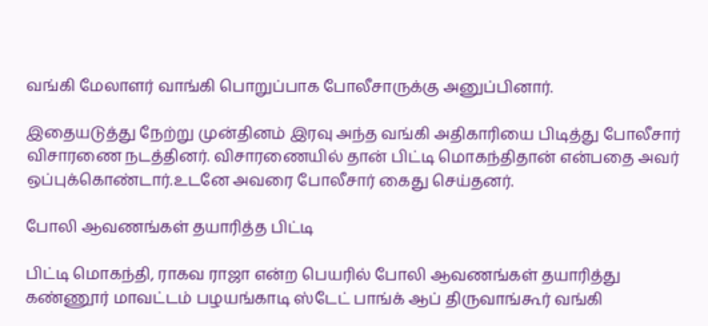வங்கி மேலாளர் வாங்கி பொறுப்பாக போலீசாருக்கு அனுப்பினார்.

இதையடுத்து நேற்று முன்தினம் இரவு அந்த வங்கி அதிகாரியை பிடித்து போலீசார் விசாரணை நடத்தினர். விசாரணையில் தான் பிட்டி மொகந்திதான் என்பதை அவர் ஒப்புக்கொண்டார்.உடனே அவரை போலீசார் கைது செய்தனர்.

போலி ஆவணங்கள் தயாரித்த பிட்டி

பிட்டி மொகந்தி, ராகவ ராஜா என்ற பெயரில் போலி ஆவணங்கள் தயாரித்து கண்ணூர் மாவட்டம் பழயங்காடி ஸ்டேட் பாங்க் ஆப் திருவாங்கூர் வங்கி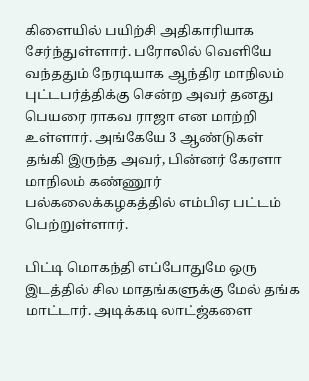கிளையில் பயிற்சி அதிகாரியாக சேர்ந்துள்ளார். பரோலில் வெளியே வந்ததும் நேரடியாக ஆந்திர மாநிலம் புட்டபர்த்திக்கு சென்ற அவர் தனது பெயரை ராகவ ராஜா என மாற்றி உள்ளார். அங்கேயே 3 ஆண்டுகள் தங்கி இருந்த அவர், பின்னர் கேரளா மாநிலம் கண்ணூர் பல்கலைக்கழகத்தில் எம்பிஏ பட்டம் பெற்றுள்ளார்.

பிட்டி மொகந்தி எப்போதுமே ஒரு இடத்தில் சில மாதங்களுக்கு மேல் தங்க மாட்டார். அடிக்கடி லாட்ஜ்களை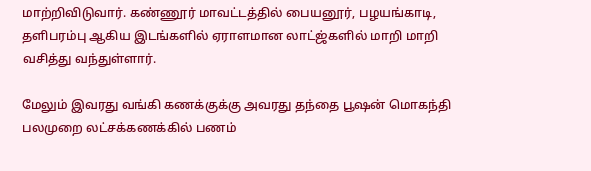மாற்றிவிடுவார். கண்ணூர் மாவட்டத்தில் பையனூர், பழயங்காடி, தளிபரம்பு ஆகிய இடங்களில் ஏராளமான லாட்ஜ்களில் மாறி மாறி வசித்து வந்துள்ளார்.

மேலும் இவரது வங்கி கணக்குக்கு அவரது தந்தை பூஷன் மொகந்தி பலமுறை லட்சக்கணக்கில் பணம்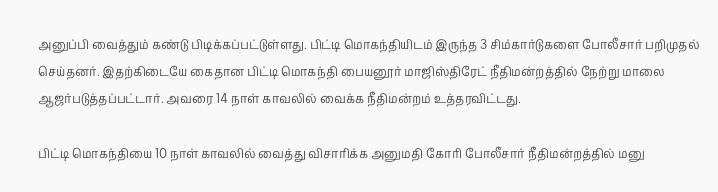அனுப்பி வைத்தும் கண்டு பிடிக்கப்பட்டுள்ளது. பிட்டி மொகந்தியிடம் இருந்த 3 சிம்கார்டுகளை போலீசார் பறிமுதல் செய்தனர். இதற்கிடையே கைதான பிட்டி மொகந்தி பையனூர் மாஜிஸ்திரேட் நீதிமன்றத்தில் நேற்று மாலை ஆஜர்படுத்தப்பட்டார். அவரை 14 நாள் காவலில் வைக்க நீதிமன்றம் உத்தரவிட்டது.

பிட்டி மொகந்தியை 10 நாள் காவலில் வைத்து விசாரிக்க அனுமதி கோரி போலீசார் நீதிமன்றத்தில் மனு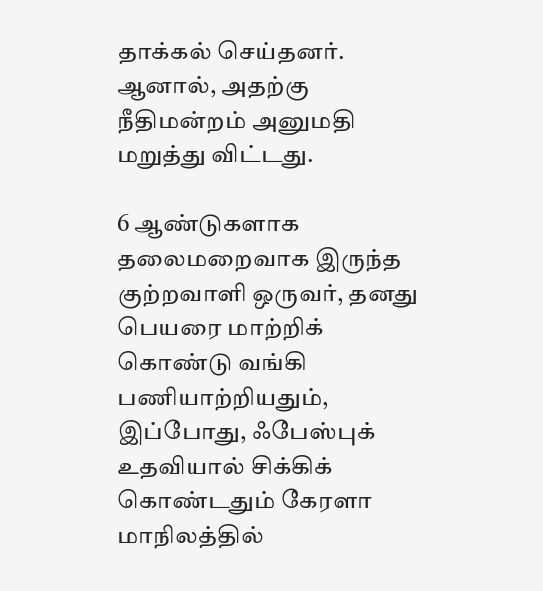தாக்கல் செய்தனர். ஆனால், அதற்கு நீதிமன்றம் அனுமதி மறுத்து விட்டது.

6 ஆண்டுகளாக தலைமறைவாக இருந்த குற்றவாளி ஒருவர், தனது பெயரை மாற்றிக் கொண்டு வங்கி பணியாற்றியதும், இப்போது, ஃபேஸ்புக் உதவியால் சிக்கிக் கொண்டதும் கேரளா மாநிலத்தில்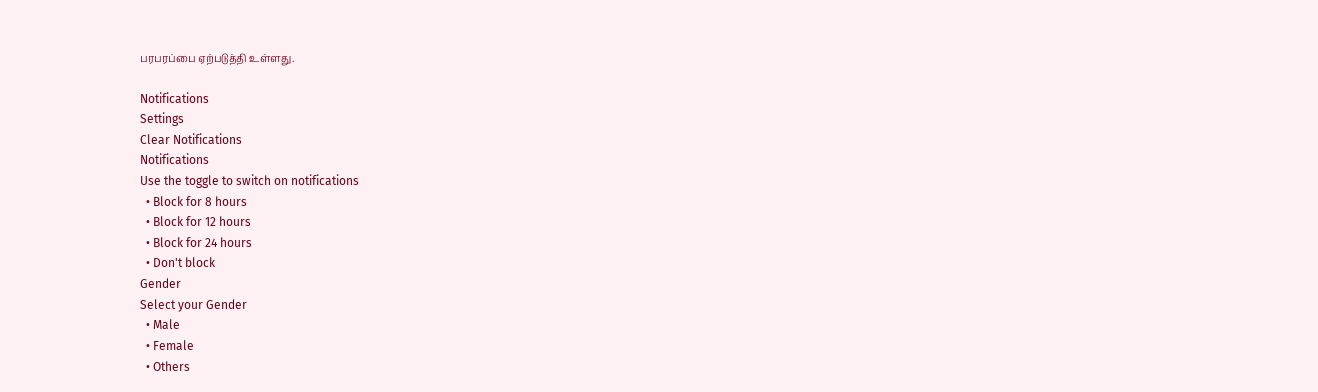பரபரப்பை ஏற்படுத்தி உள்ளது.

Notifications
Settings
Clear Notifications
Notifications
Use the toggle to switch on notifications
  • Block for 8 hours
  • Block for 12 hours
  • Block for 24 hours
  • Don't block
Gender
Select your Gender
  • Male
  • Female
  • Others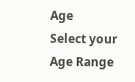Age
Select your Age Range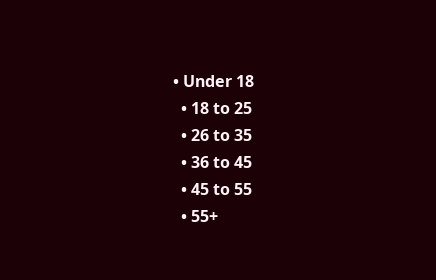• Under 18
  • 18 to 25
  • 26 to 35
  • 36 to 45
  • 45 to 55
  • 55+